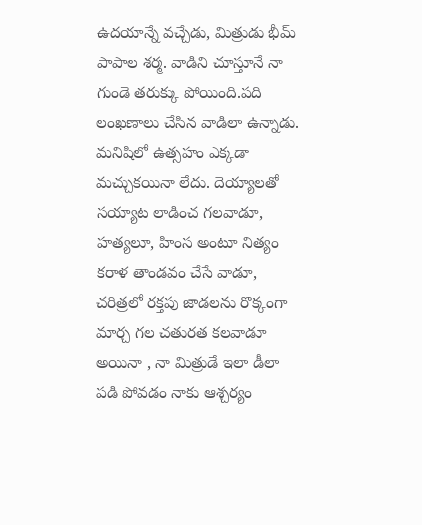ఉదయాన్నే వచ్చేడు, మిత్రుడు భీమ్ పాపాల శర్మ. వాడిని చూస్తూనే నా గుండె తరుక్కు పోయింది.పది లంఖణాలు చేసిన వాడిలా ఉన్నాడు. మనిషిలో ఉత్సహం ఎక్కడా మచ్చుకయినా లేదు. దెయ్యాలతో సయ్యాట లాడించ గలవాడూ, హత్యలూ, హింస అంటూ నిత్యం కరాళ తాండవం చేసే వాడూ, చరిత్రలో రక్తపు జాడలను రొక్కంగా మార్చ గల చతురత కలవాడూ అయినా , నా మిత్రుడే ఇలా డీలా పడి పోవడం నాకు ఆశ్చర్యం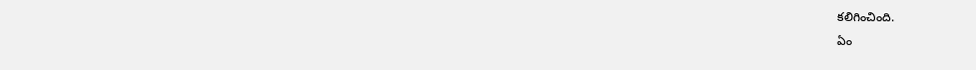కలిగించింది.
ఏం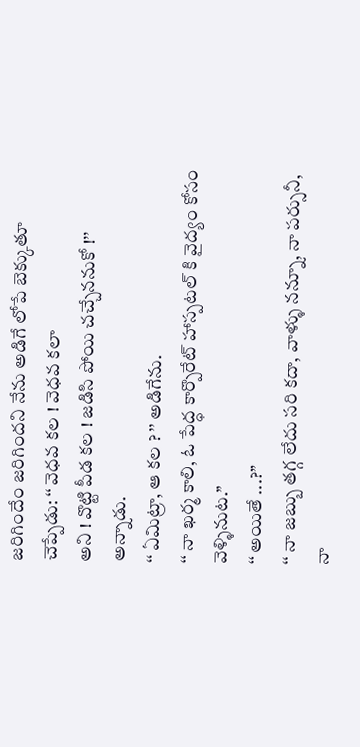జరిగిందేం జరిగిందని నేను అడిగే లోపే బెక్కుతూ చెప్పేడు: ‘‘ వెధవ కల ! వెధవ కలా
అని ! వొట్టి పీడ కల ! జడిసి పోయి చచ్చేననుకో !’’ అన్నాడు.
‘‘ ఏమిట్రా, ఆ కల ? ’’ అడిగేను.
‘‘ నా ఖర్మ కాలి, ఓ పేద్ధ కార్పొరేట్ హాస్పటల్ కి వైద్యం కోసం వెళ్ళినుట.’’
‘‘ అయితే ...?’’
‘‘ నా జబ్బు తగ్గ లేదు సరి కదా, వాళ్ళు నన్నూ, నా పర్సునీ, నా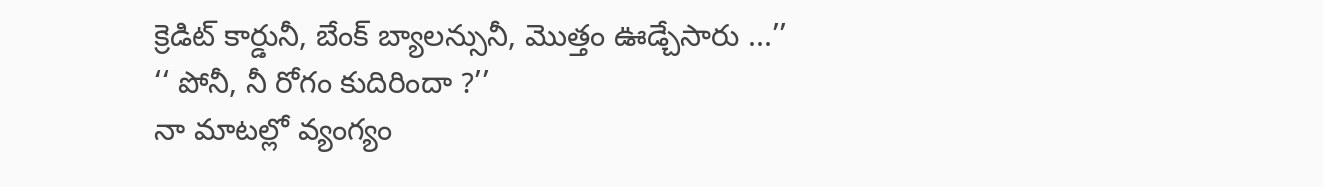క్రెడిట్ కార్డునీ, బేంక్ బ్యాలన్సునీ, మొత్తం ఊడ్చేసారు ...’’
‘‘ పోనీ, నీ రోగం కుదిరిందా ?’’
నా మాటల్లో వ్యంగ్యం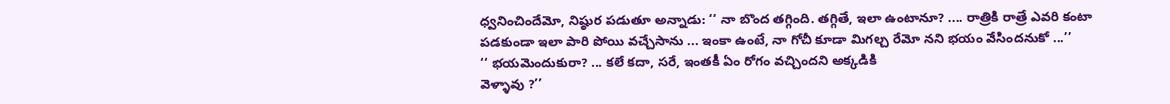ధ్వనించిందేమో, నిష్ఠుర పడుతూ అన్నాడు: ‘‘ నా బొంద తగ్గింది. తగ్గితే, ఇలా ఉంటానూ? .... రాత్రికి రాత్రే ఎవరి కంటా పడకుండా ఇలా పారి పోయి వచ్చేసాను ... ఇంకా ఉంటే, నా గోచీ కూడా మిగల్చ రేమో నని భయం వేసిందనుకో ...’’
‘‘ భయమెందుకురా? ... కలే కదా, సరే, ఇంతకీ ఏం రోగం వచ్చిందని అక్కడికి
వెళ్ళావు ?’’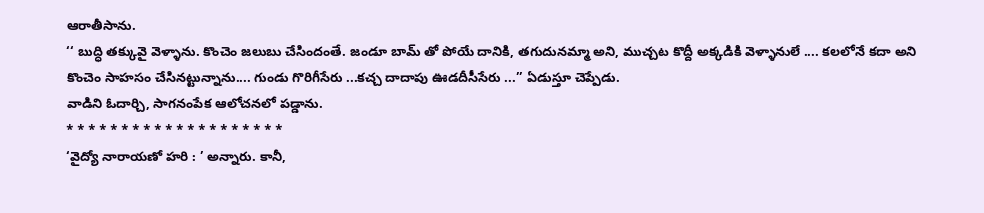ఆరాతీసాను.
‘‘ బుద్ధి తక్కువై వెళ్ళాను. కొంచెం జలుబు చేసిందంతే. జండూ బామ్ తో పోయే దానికి, తగుదునమ్మా అని, ముచ్చట కొద్దీ అక్కడికి వెళ్ళానులే .... కలలోనే కదా అని కొంచెం సాహసం చేసినట్టున్నాను.... గుండు గొరిగీసేరు ...కచ్చ దాదాపు ఊడదీసీసేరు ...’’ ఏడుస్తూ చెప్పేడు.
వాడిని ఓదార్చి, సాగనంపేక ఆలోచనలో పడ్డాను.
* * * * * * * * * * * * * * * * * * * *
‘వైద్యో నారాయణో హరి : ’ అన్నారు. కానీ,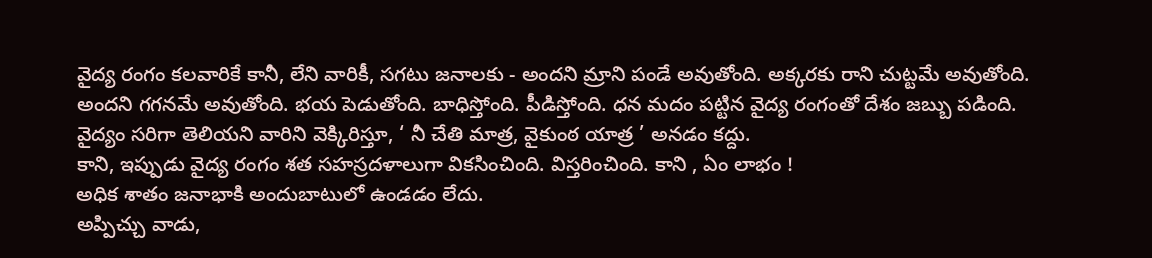వైద్య రంగం కలవారికే కానీ, లేని వారికీ, సగటు జనాలకు - అందని మ్రాని పండే అవుతోంది. అక్కరకు రాని చుట్టమే అవుతోంది. అందని గగనమే అవుతోంది. భయ పెడుతోంది. బాధిస్తోంది. పీడిస్తోంది. ధన మదం పట్టిన వైద్య రంగంతో దేశం జబ్బు పడింది.
వైద్యం సరిగా తెలియని వారిని వెక్కిరిస్తూ, ‘ నీ చేతి మాత్ర, వైకుంఠ యాత్ర ’ అనడం కద్దు.
కాని, ఇప్పుడు వైద్య రంగం శత సహస్రదళాలుగా వికసించింది. విస్తరించింది. కాని , ఏం లాభం !
అధిక శాతం జనాభాకి అందుబాటులో ఉండడం లేదు.
అప్పిచ్చు వాడు,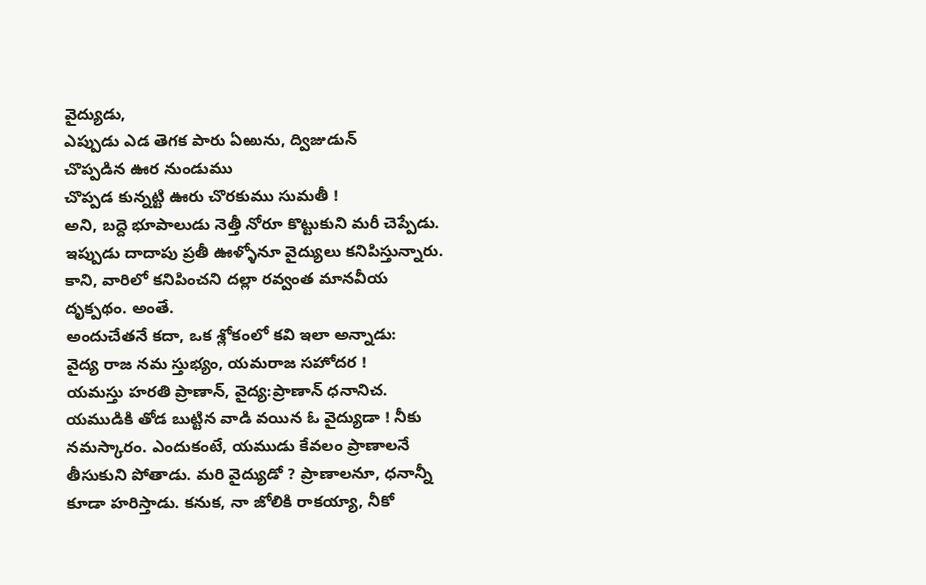వైద్యుడు,
ఎప్పుడు ఎడ తెగక పారు ఏఱును, ద్విజుడున్
చొప్పడిన ఊర నుండుము
చొప్పడ కున్నట్టి ఊరు చొరకుము సుమతీ !
అని, బద్దె భూపాలుడు నెత్తీ నోరూ కొట్టుకుని మరీ చెప్పేడు. ఇప్పుడు దాదాపు ప్రతీ ఊళ్ళోనూ వైద్యులు కనిపిస్తున్నారు. కాని, వారిలో కనిపించని దల్లా రవ్వంత మానవీయ దృక్పథం. అంతే.
అందుచేతనే కదా, ఒక శ్లోకంలో కవి ఇలా అన్నాడు:
వైద్య రాజ నమ స్తుభ్యం, యమరాజ సహోదర !
యమస్తు హరతి ప్రాణాన్, వైద్య:ప్రాణాన్ ధనానిచ.
యముడికి తోడ బుట్టిన వాడి వయిన ఓ వైద్యుడా ! నీకు నమస్కారం. ఎందుకంటే, యముడు కేవలం ప్రాణాలనే తీసుకుని పోతాడు. మరి వైద్యుడో ? ప్రాణాలనూ, ధనాన్నీ కూడా హరిస్తాడు. కనుక, నా జోలికి రాకయ్యా, నీకో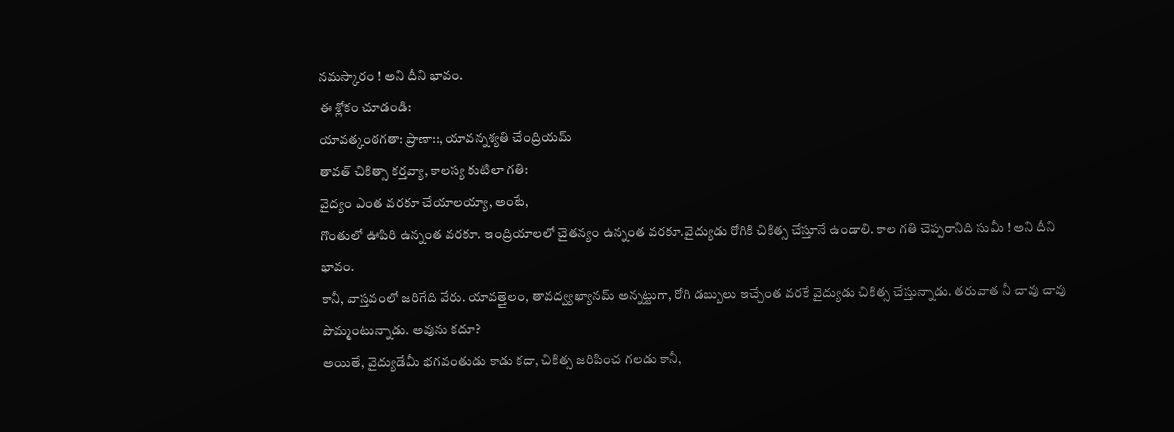నమస్కారం ! అని దీని భావం.
ఈ శ్లోకం చూడండి:
యావత్కంఠగతా: ప్రాణా::, యావన్నశ్యతి చేంద్రియమ్
తావత్ చికిత్సా కర్తవ్యా, కాలస్య కుటిలా గతి:
వైద్యం ఎంత వరకూ చేయాలయ్యా, అంటే,
గొంతులో ఊపిరి ఉన్నంత వరకూ. ఇంద్రియాలలో చైతన్యం ఉన్నంత వరకూ.వైద్యుడు రోగికి చికిత్స చేస్తూనే ఉండాలి. కాల గతి చెప్పరానిది సుమీ ! అని దీని భావం.
కానీ, వాస్తవంలో జరిగేది వేరు. యావత్తైలం, తావద్వ్యఖ్యానమ్ అన్నట్టుగా, రోగి డబ్బులు ఇచ్చేంత వరకే వైద్యుడు చికిత్స చేస్తున్నాడు. తరువాత నీ చావు చావు పొమ్మంటున్నాడు. అవును కదూ?
అయితే, వైద్యుడేమీ భగవంతుడు కాడు కదా, చికిత్స జరిపించ గలడు కానీ,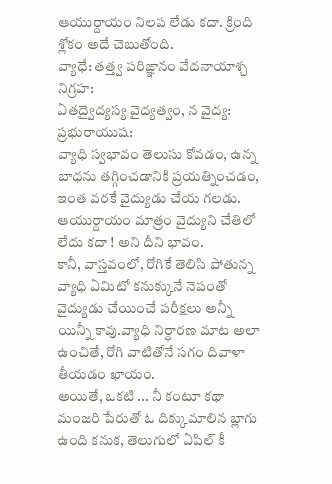ఆయుర్దాయం నిలప లేడు కదా. క్రింది శ్లోకం అదే చెబుతోంది.
వ్యాధే: తత్త్వ పరిఙ్ఞానం వేదనాయాశ్చ నిగ్రహ:
ఏతద్వైద్యస్య వైద్యత్వం, న వైద్య: ప్రభురాయుష:
వ్యాధి స్వభావం తెలుసు కోవడం, ఉన్న బాధను తగ్గించడానికి ప్రయత్నించడం, ఇంత వరకే వైద్యుడు చేయ గలడు. ఆయుర్దాయం మాత్రం వైద్యుని చేతిలో లేదు కదా ! అని దీని భావం.
కానీ, వాస్తవంలో, రోగికే తెలిసి పోతున్న వ్యాధి ఏమిటో కనుక్కునే నెపంతో వైద్యుడు చేయించే పరీక్షలు అన్నీ యిన్నీ కావు.వ్యాధి నిర్ధారణ మాట అలా ఉంచితే, రోగి వాటితోనే సగం దివాళా తీయడం ఖాయం.
అయితే, ఒకటి ... నీ కంటూ కథా మంజరి పేరుతో ఓ దిక్కుమాలిన బ్లాగు ఉంది కనుక, తెలుగులో ఏపిల్ కీ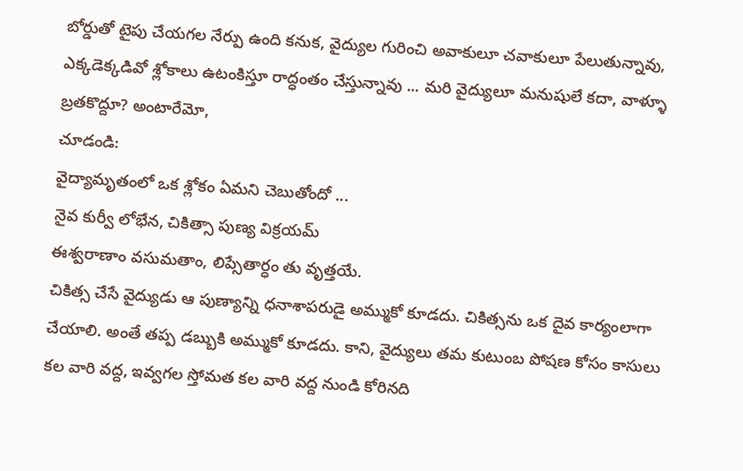బోర్డుతో టైపు చేయగల నేర్పు ఉంది కనుక, వైద్యుల గురించి అవాకులూ చవాకులూ పేలుతున్నావు, ఎక్కడెక్కడివో శ్లోకాలు ఉటంకిస్తూ రాద్ధంతం చేస్తున్నావు ... మరి వైద్యులూ మనుషులే కదా, వాళ్ళూ బ్రతకొద్దూ? అంటారేమో,
చూడండి:
వైద్యామృతంలో ఒక శ్లోకం ఏమని చెబుతోందో ...
నైవ కుర్వీ లోభేన, చికిత్సా పుణ్య విక్రయమ్
ఈశ్వరాణాం వసుమతాం, లిప్సేతార్ధం తు వృత్తయే.
చికిత్స చేసే వైద్యుడు ఆ పుణ్యాన్ని ధనాశాపరుడై అమ్ముకో కూడదు. చికిత్సను ఒక దైవ కార్యంలాగా చేయాలి. అంతే తప్ప డబ్బుకి అమ్ముకో కూడదు. కాని, వైద్యులు తమ కుటుంబ పోషణ కోసం కాసులు కల వారి వద్ద, ఇవ్వగల స్తోమత కల వారి వద్ద నుండి కోరినది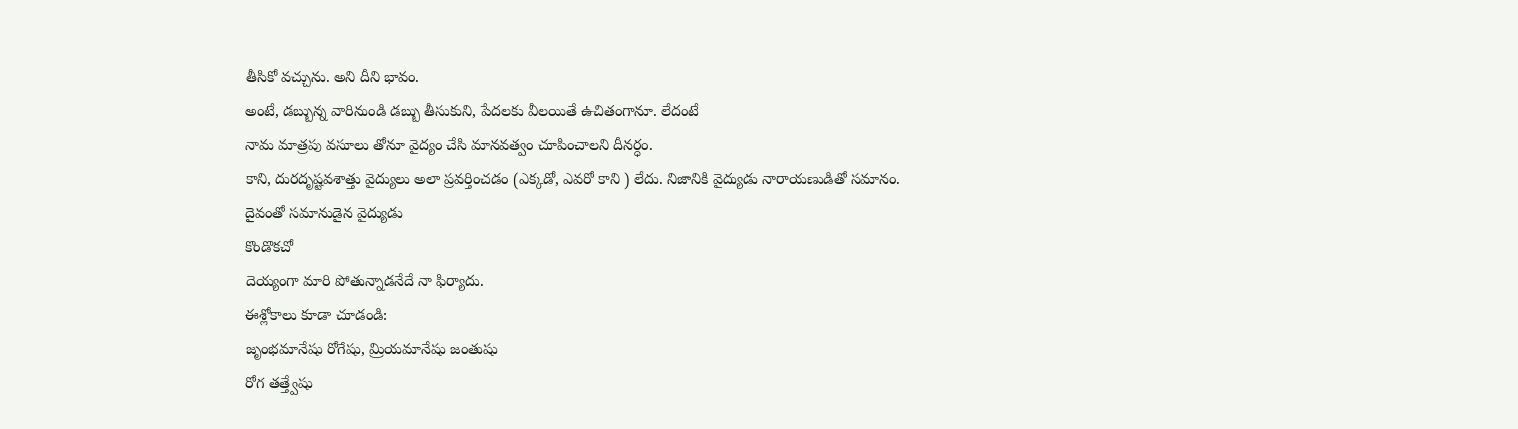తీసికో వచ్చును. అని దీని భావం.
అంటే, డబ్బున్న వారినుండి డబ్బు తీసుకుని, పేదలకు వీలయితే ఉచితంగానూ. లేదంటే
నామ మాత్రపు వసూలు తోనూ వైద్యం చేసి మానవత్వం చూపించాలని దీనర్ధం.
కాని, దురదృష్టవశాత్తు వైద్యులు అలా ప్రవర్తించడం (ఎక్కడో, ఎవరో కాని ) లేదు. నిజానికి వైద్యుడు నారాయణుడితో సమానం. దైవంతో సమానుడైన వైద్యుడు
కొండొకచో
దెయ్యంగా మారి పోతున్నాడనేదే నా ఫిర్యాదు.
ఈశ్లోకాలు కూడా చూడండి:
జృంభమానేషు రోగేషు, మ్రియమానేషు జంతుషు
రోగ తత్త్వేషు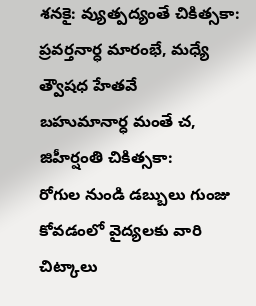శనకై: వ్యుత్పద్యంతే చికిత్సకా:
ప్రవర్తనార్ధ మారంభే, మధ్యే త్వౌషధ హేతవే
బహుమానార్ధ మంతే చ, జిహీర్షంతి చికిత్సకా:
రోగుల నుండి డబ్బులు గుంజు కోవడంలో వైద్యలకు వారి చిట్కాలు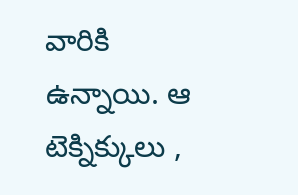వారికి ఉన్నాయి. ఆ టెక్నిక్కులు ,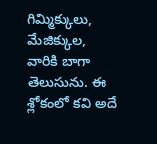గిమ్మిక్కులు, మేజిక్కుల, వారికి బాగా తెలుసును. ఈ శ్లోకంలో కవి అదే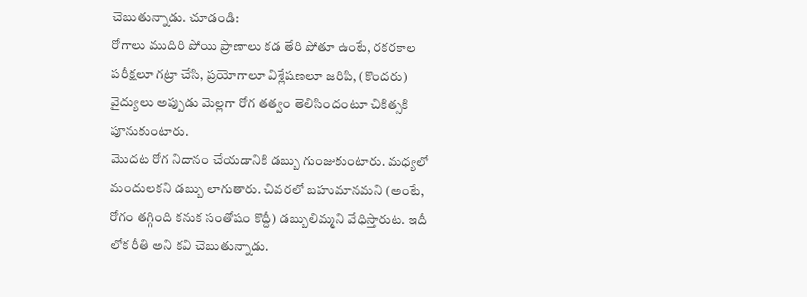చెబుతున్నాడు. చూడండి:
రోగాలు ముదిరి పోయి ప్రాణాలు కడ తేరి పోతూ ఉంటే, రకరకాల పరీక్షలూ గట్రా చేసి, ప్రయోగాలూ విశ్లేషణలూ జరిపి, (కొందరు) వైద్యులు అప్పుడు మెల్లగా రోగ తత్వం తెలిసిందంటూ చికిత్సకి పూనుకుంటారు.
మొదట రోగ నిదానం చేయడానికి డబ్బు గుంజుకుంటారు. మధ్యలో మందులకని డబ్బు లాగుతారు. చివరలో బహుమానమని (అంటే, రోగం తగ్గింది కనుక సంతోషం కొద్దీ) డబ్బులిమ్మని వేధిస్తారుట. ఇదీ లోక రీతి అని కవి చెబుతున్నాడు.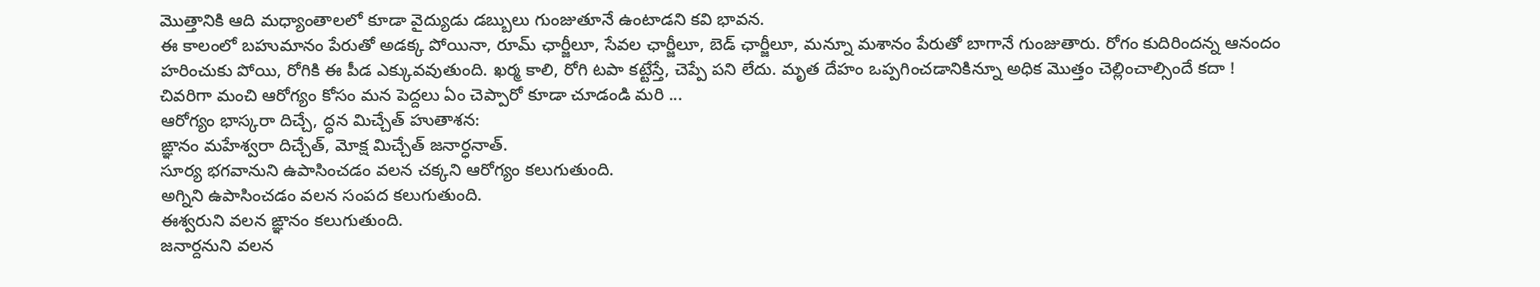మొత్తానికి ఆది మధ్యాంతాలలో కూడా వైద్యుడు డబ్బులు గుంజుతూనే ఉంటాడని కవి భావన.
ఈ కాలంలో బహుమానం పేరుతో అడక్క పోయినా, రూమ్ ఛార్జీలూ, సేవల ఛార్జీలూ, బెడ్ ఛార్జీలూ, మన్నూ మశానం పేరుతో బాగానే గుంజుతారు. రోగం కుదిరిందన్న ఆనందం హరించుకు పోయి, రోగికి ఈ పీడ ఎక్కువవుతుంది. ఖర్మ కాలి, రోగి టపా కట్టేస్తే, చెప్పే పని లేదు. మృత దేహం ఒప్పగించడానికిన్నూ అధిక మొత్తం చెల్లించాల్సిందే కదా !
చివరిగా మంచి ఆరోగ్యం కోసం మన పెద్దలు ఏం చెప్పారో కూడా చూడండి మరి ...
ఆరోగ్యం భాస్కరా దిచ్చే, ద్ధన మిచ్చేత్ హుతాశన:
ఙ్ఞానం మహేశ్వరా దిచ్చేత్, మోక్ష మిచ్చేత్ జనార్ధనాత్.
సూర్య భగవానుని ఉపాసించడం వలన చక్కని ఆరోగ్యం కలుగుతుంది.
అగ్నిని ఉపాసించడం వలన సంపద కలుగుతుంది.
ఈశ్వరుని వలన ఙ్ఞానం కలుగుతుంది.
జనార్దనుని వలన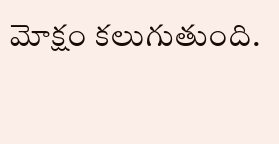మోక్షం కలుగుతుంది.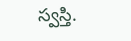స్వస్తి.